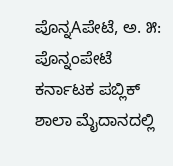ಪೊನ್ನAಪೇಟೆ, ಅ. ೫: ಪೊನ್ನಂಪೇಟೆ ಕರ್ನಾಟಕ ಪಬ್ಲಿಕ್ ಶಾಲಾ ಮೈದಾನದಲ್ಲಿ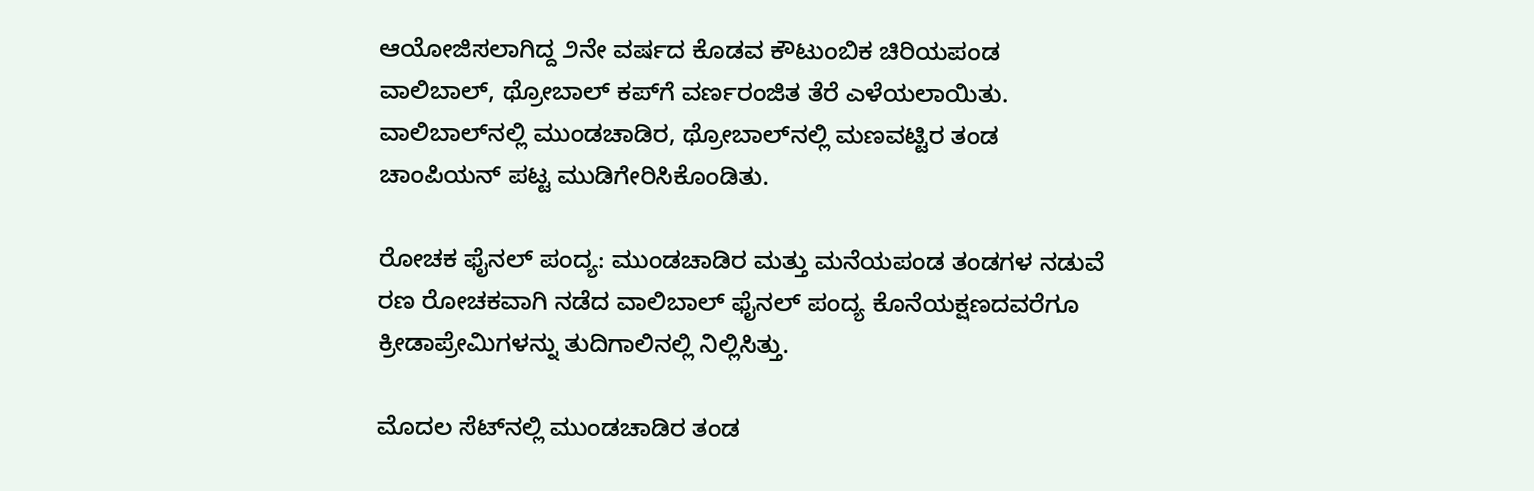ಆಯೋಜಿಸಲಾಗಿದ್ದ ೨ನೇ ವರ್ಷದ ಕೊಡವ ಕೌಟುಂಬಿಕ ಚಿರಿಯಪಂಡ ವಾಲಿಬಾಲ್, ಥ್ರೋಬಾಲ್ ಕಪ್‌ಗೆ ವರ್ಣರಂಜಿತ ತೆರೆ ಎಳೆಯಲಾಯಿತು. ವಾಲಿಬಾಲ್‌ನಲ್ಲಿ ಮುಂಡಚಾಡಿರ, ಥ್ರೋಬಾಲ್‌ನಲ್ಲಿ ಮಣವಟ್ಟಿರ ತಂಡ ಚಾಂಪಿಯನ್ ಪಟ್ಟ ಮುಡಿಗೇರಿಸಿಕೊಂಡಿತು.

ರೋಚಕ ಫೈನಲ್ ಪಂದ್ಯ: ಮುಂಡಚಾಡಿರ ಮತ್ತು ಮನೆಯಪಂಡ ತಂಡಗಳ ನಡುವೆ ರಣ ರೋಚಕವಾಗಿ ನಡೆದ ವಾಲಿಬಾಲ್ ಫೈನಲ್ ಪಂದ್ಯ ಕೊನೆಯಕ್ಷಣದವರೆಗೂ ಕ್ರೀಡಾಪ್ರೇಮಿಗಳನ್ನು ತುದಿಗಾಲಿನಲ್ಲಿ ನಿಲ್ಲಿಸಿತ್ತು.

ಮೊದಲ ಸೆಟ್‌ನಲ್ಲಿ ಮುಂಡಚಾಡಿರ ತಂಡ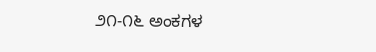೨೧-೧೬ ಅಂಕಗಳ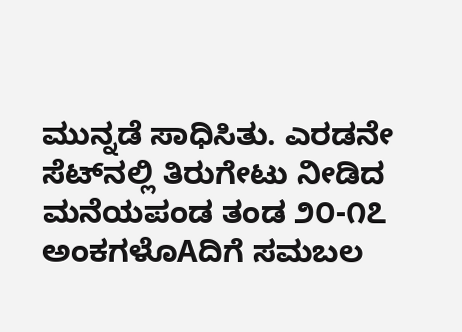ಮುನ್ನಡೆ ಸಾಧಿಸಿತು. ಎರಡನೇ ಸೆಟ್‌ನಲ್ಲಿ ತಿರುಗೇಟು ನೀಡಿದ ಮನೆಯಪಂಡ ತಂಡ ೨೦-೧೭ ಅಂಕಗಳೊAದಿಗೆ ಸಮಬಲ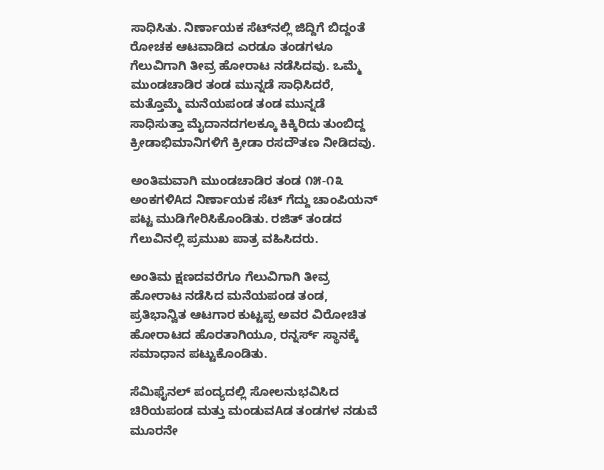ಸಾಧಿಸಿತು. ನಿರ್ಣಾಯಕ ಸೆಟ್‌ನಲ್ಲಿ ಜಿದ್ದಿಗೆ ಬಿದ್ದಂತೆ ರೋಚಕ ಆಟವಾಡಿದ ಎರಡೂ ತಂಡಗಳೂ ಗೆಲುವಿಗಾಗಿ ತೀವ್ರ ಹೋರಾಟ ನಡೆಸಿದವು. ಒಮ್ಮೆ ಮುಂಡಚಾಡಿರ ತಂಡ ಮುನ್ನಡೆ ಸಾಧಿಸಿದರೆ, ಮತ್ತೊಮ್ಮೆ ಮನೆಯಪಂಡ ತಂಡ ಮುನ್ನಡೆ ಸಾಧಿಸುತ್ತಾ ಮೈದಾನದಗಲಕ್ಕೂ ಕಿಕ್ಕಿರಿದು ತುಂಬಿದ್ದ ಕ್ರೀಡಾಭಿಮಾನಿಗಳಿಗೆ ಕ್ರೀಡಾ ರಸದೌತಣ ನೀಡಿದವು.

ಅಂತಿಮವಾಗಿ ಮುಂಡಚಾಡಿರ ತಂಡ ೧೫-೧೩ ಅಂಕಗಳಿAದ ನಿರ್ಣಾಯಕ ಸೆಟ್ ಗೆದ್ದು ಚಾಂಪಿಯನ್ ಪಟ್ಟ ಮುಡಿಗೇರಿಸಿಕೊಂಡಿತು. ರಜಿತ್ ತಂಡದ ಗೆಲುವಿನಲ್ಲಿ ಪ್ರಮುಖ ಪಾತ್ರ ವಹಿಸಿದರು.

ಅಂತಿಮ ಕ್ಷಣದವರೆಗೂ ಗೆಲುವಿಗಾಗಿ ತೀವ್ರ ಹೋರಾಟ ನಡೆಸಿದ ಮನೆಯಪಂಡ ತಂಡ, ಪ್ರತಿಭಾನ್ವಿತ ಆಟಗಾರ ಕುಟ್ಟಪ್ಪ ಅವರ ವಿರೋಚಿತ ಹೋರಾಟದ ಹೊರತಾಗಿಯೂ, ರನ್ನರ್ಸ್ ಸ್ಥಾನಕ್ಕೆ ಸಮಾಧಾನ ಪಟ್ಟುಕೊಂಡಿತು.

ಸೆಮಿಫೈನಲ್ ಪಂದ್ಯದಲ್ಲಿ ಸೋಲನುಭವಿಸಿದ ಚಿರಿಯಪಂಡ ಮತ್ತು ಮಂಡುವAಡ ತಂಡಗಳ ನಡುವೆ ಮೂರನೇ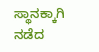ಸ್ಥಾನಕ್ಕಾಗಿ ನಡೆದ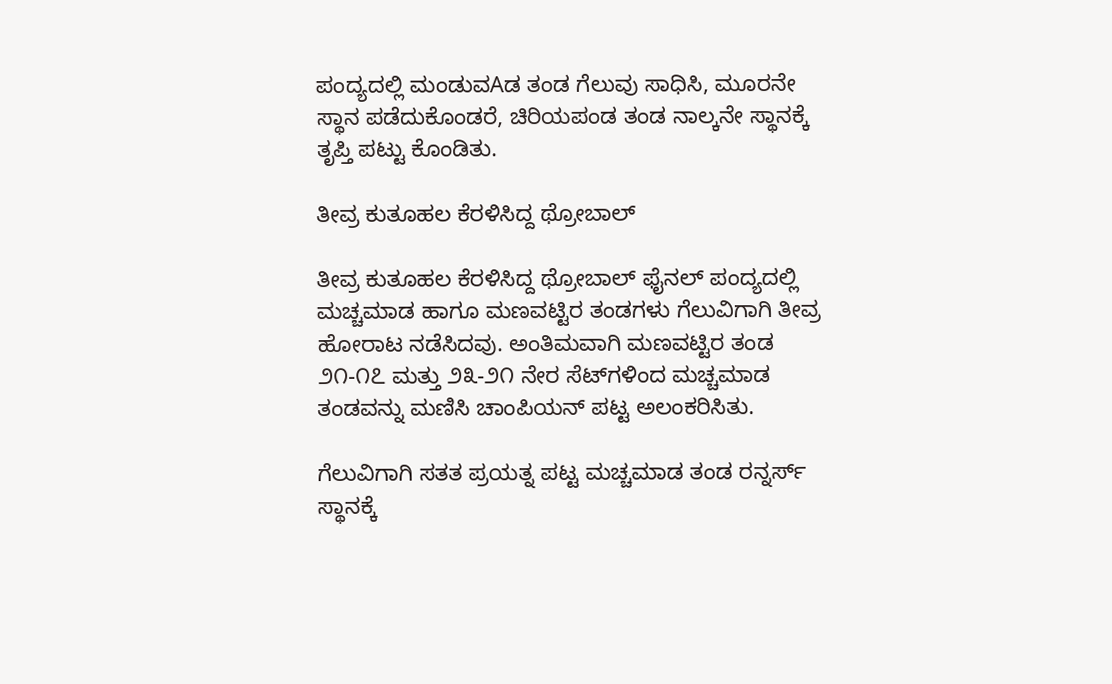ಪಂದ್ಯದಲ್ಲಿ ಮಂಡುವAಡ ತಂಡ ಗೆಲುವು ಸಾಧಿಸಿ, ಮೂರನೇ ಸ್ಥಾನ ಪಡೆದುಕೊಂಡರೆ, ಚಿರಿಯಪಂಡ ತಂಡ ನಾಲ್ಕನೇ ಸ್ಥಾನಕ್ಕೆ ತೃಪ್ತಿ ಪಟ್ಟು ಕೊಂಡಿತು.

ತೀವ್ರ ಕುತೂಹಲ ಕೆರಳಿಸಿದ್ದ ಥ್ರೋಬಾಲ್

ತೀವ್ರ ಕುತೂಹಲ ಕೆರಳಿಸಿದ್ದ ಥ್ರೋಬಾಲ್ ಫೈನಲ್ ಪಂದ್ಯದಲ್ಲಿ ಮಚ್ಚಮಾಡ ಹಾಗೂ ಮಣವಟ್ಟಿರ ತಂಡಗಳು ಗೆಲುವಿಗಾಗಿ ತೀವ್ರ ಹೋರಾಟ ನಡೆಸಿದವು. ಅಂತಿಮವಾಗಿ ಮಣವಟ್ಟಿರ ತಂಡ ೨೧-೧೭ ಮತ್ತು ೨೩-೨೧ ನೇರ ಸೆಟ್‌ಗಳಿಂದ ಮಚ್ಚಮಾಡ ತಂಡವನ್ನು ಮಣಿಸಿ ಚಾಂಪಿಯನ್ ಪಟ್ಟ ಅಲಂಕರಿಸಿತು.

ಗೆಲುವಿಗಾಗಿ ಸತತ ಪ್ರಯತ್ನ ಪಟ್ಟ ಮಚ್ಚಮಾಡ ತಂಡ ರನ್ನರ್ಸ್ ಸ್ಥಾನಕ್ಕೆ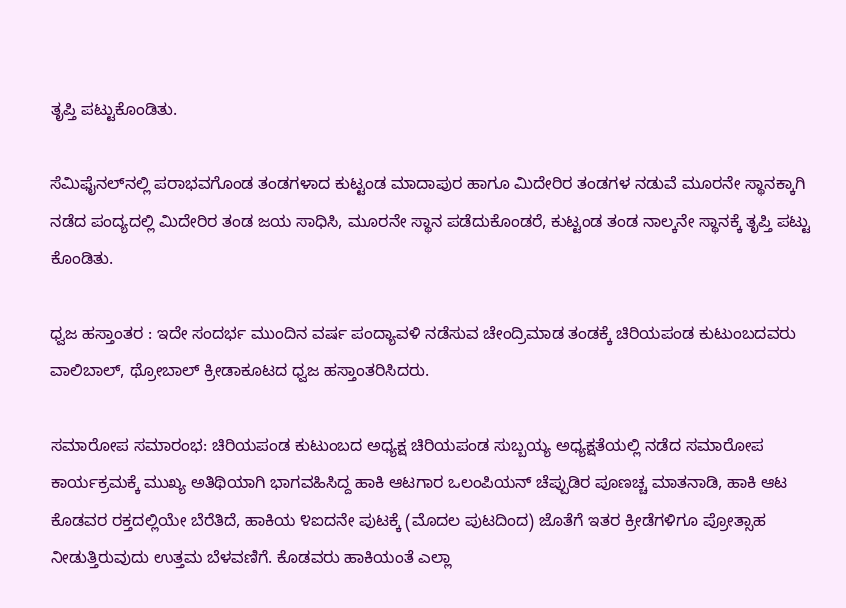ತೃಪ್ತಿ ಪಟ್ಟುಕೊಂಡಿತು.

ಸೆಮಿಫೈನಲ್‌ನಲ್ಲಿ ಪರಾಭವಗೊಂಡ ತಂಡಗಳಾದ ಕುಟ್ಟಂಡ ಮಾದಾಪುರ ಹಾಗೂ ಮಿದೇರಿರ ತಂಡಗಳ ನಡುವೆ ಮೂರನೇ ಸ್ಥಾನಕ್ಕಾಗಿ ನಡೆದ ಪಂದ್ಯದಲ್ಲಿ ಮಿದೇರಿರ ತಂಡ ಜಯ ಸಾಧಿಸಿ, ಮೂರನೇ ಸ್ಥಾನ ಪಡೆದುಕೊಂಡರೆ, ಕುಟ್ಟಂಡ ತಂಡ ನಾಲ್ಕನೇ ಸ್ಥಾನಕ್ಕೆ ತೃಪ್ತಿ ಪಟ್ಟು ಕೊಂಡಿತು.

ಧ್ವಜ ಹಸ್ತಾಂತರ : ಇದೇ ಸಂದರ್ಭ ಮುಂದಿನ ವರ್ಷ ಪಂದ್ಯಾವಳಿ ನಡೆಸುವ ಚೇಂದ್ರಿಮಾಡ ತಂಡಕ್ಕೆ ಚಿರಿಯಪಂಡ ಕುಟುಂಬದವರು ವಾಲಿಬಾಲ್, ಥ್ರೋಬಾಲ್ ಕ್ರೀಡಾಕೂಟದ ಧ್ವಜ ಹಸ್ತಾಂತರಿಸಿದರು.

ಸಮಾರೋಪ ಸಮಾರಂಭ: ಚಿರಿಯಪಂಡ ಕುಟುಂಬದ ಅಧ್ಯಕ್ಷ ಚಿರಿಯಪಂಡ ಸುಬ್ಬಯ್ಯ ಅಧ್ಯಕ್ಷತೆಯಲ್ಲಿ ನಡೆದ ಸಮಾರೋಪ ಕಾರ್ಯಕ್ರಮಕ್ಕೆ ಮುಖ್ಯ ಅತಿಥಿಯಾಗಿ ಭಾಗವಹಿಸಿದ್ದ ಹಾಕಿ ಆಟಗಾರ ಒಲಂಪಿಯನ್ ಚೆಪ್ಪುಡಿರ ಪೂಣಚ್ಚ ಮಾತನಾಡಿ, ಹಾಕಿ ಆಟ ಕೊಡವರ ರಕ್ತದಲ್ಲಿಯೇ ಬೆರೆತಿದೆ, ಹಾಕಿಯ ೪ಐದನೇ ಪುಟಕ್ಕೆ (ಮೊದಲ ಪುಟದಿಂದ) ಜೊತೆಗೆ ಇತರ ಕ್ರೀಡೆಗಳಿಗೂ ಪ್ರೋತ್ಸಾಹ ನೀಡುತ್ತಿರುವುದು ಉತ್ತಮ ಬೆಳವಣಿಗೆ. ಕೊಡವರು ಹಾಕಿಯಂತೆ ಎಲ್ಲಾ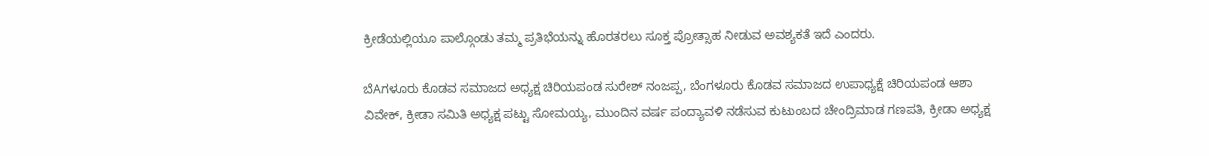ಕ್ರೀಡೆಯಲ್ಲಿಯೂ ಪಾಲ್ಗೊಂಡು ತಮ್ಮ ಪ್ರತಿಭೆಯನ್ನು ಹೊರತರಲು ಸೂಕ್ತ ಪ್ರೋತ್ಸಾಹ ನೀಡುವ ಅವಶ್ಯಕತೆ ಇದೆ ಎಂದರು.

ಬೆAಗಳೂರು ಕೊಡವ ಸಮಾಜದ ಅಧ್ಯಕ್ಷ ಚಿರಿಯಪಂಡ ಸುರೇಶ್ ನಂಜಪ್ಪ, ಬೆಂಗಳೂರು ಕೊಡವ ಸಮಾಜದ ಉಪಾಧ್ಯಕ್ಷೆ ಚಿರಿಯಪಂಡ ಆಶಾ ವಿವೇಕ್, ಕ್ರೀಡಾ ಸಮಿತಿ ಅಧ್ಯಕ್ಷ ಪಟ್ಟು ಸೋಮಯ್ಯ, ಮುಂದಿನ ವರ್ಷ ಪಂದ್ಯಾವಳಿ ನಡೆಸುವ ಕುಟುಂಬದ ಚೇಂದ್ರಿಮಾಡ ಗಣಪತಿ, ಕ್ರೀಡಾ ಅಧ್ಯಕ್ಷ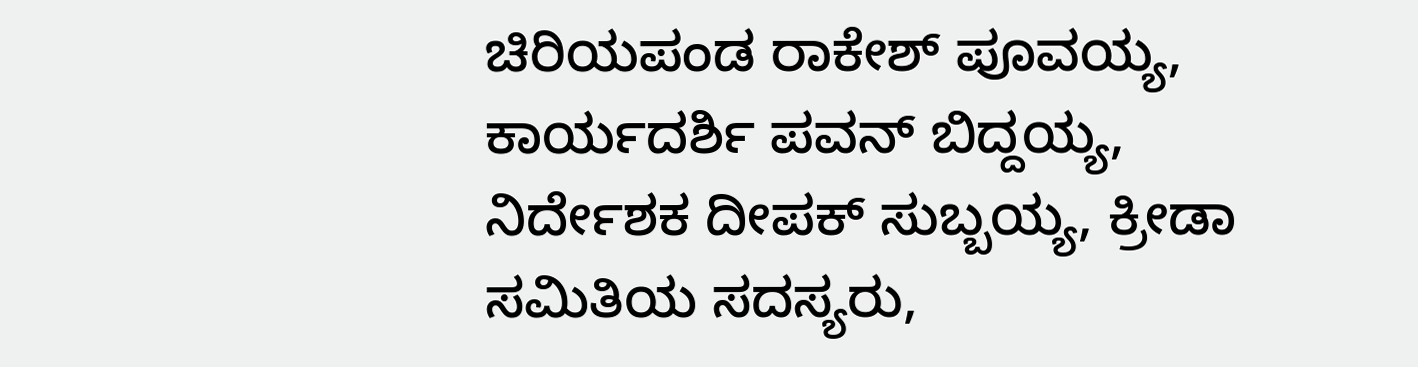ಚಿರಿಯಪಂಡ ರಾಕೇಶ್ ಪೂವಯ್ಯ, ಕಾರ್ಯದರ್ಶಿ ಪವನ್ ಬಿದ್ದಯ್ಯ, ನಿರ್ದೇಶಕ ದೀಪಕ್ ಸುಬ್ಬಯ್ಯ, ಕ್ರೀಡಾ ಸಮಿತಿಯ ಸದಸ್ಯರು,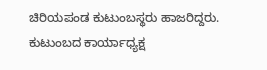ಚಿರಿಯಪಂಡ ಕುಟುಂಬಸ್ಥರು ಹಾಜರಿದ್ದರು. ಕುಟುಂಬದ ಕಾರ್ಯಾಧ್ಯಕ್ಷ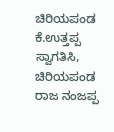ಚಿರಿಯಪಂಡ ಕೆ.ಉತ್ತಪ್ಪ ಸ್ವಾಗತಿಸಿ, ಚಿರಿಯಪಂಡ ರಾಜ ನಂಜಪ್ಪ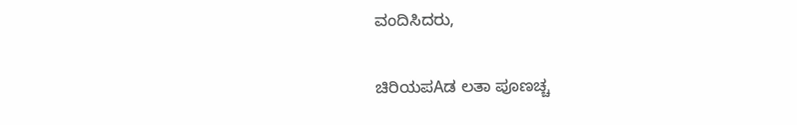ವಂದಿಸಿದರು,

ಚಿರಿಯಪAಡ ಲತಾ ಪೂಣಚ್ಚ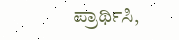ಪ್ರಾರ್ಥಿಸಿ,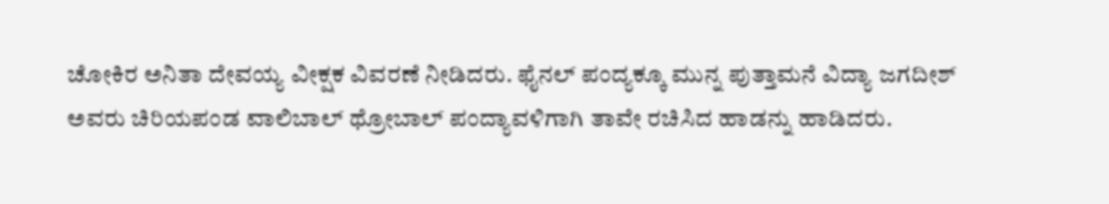ಚೋಕಿರ ಅನಿತಾ ದೇವಯ್ಯ ವೀಕ್ಷಕ ವಿವರಣೆ ನೀಡಿದರು. ಫೈನಲ್ ಪಂದ್ಯಕ್ಕೂ ಮುನ್ನ ಪುತ್ತಾಮನೆ ವಿದ್ಯಾ ಜಗದೀಶ್ ಅವರು ಚಿರಿಯಪಂಡ ವಾಲಿಬಾಲ್ ಥ್ರೋಬಾಲ್ ಪಂದ್ಯಾವಳಿಗಾಗಿ ತಾವೇ ರಚಿಸಿದ ಹಾಡನ್ನು ಹಾಡಿದರು.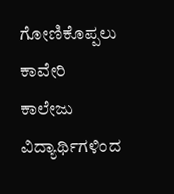ಗೋಣಿಕೊಪ್ಪಲು ಕಾವೇರಿ ಕಾಲೇಜು ವಿದ್ಯಾರ್ಥಿಗಳಿಂದ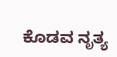ಕೊಡವ ನೃತ್ಯ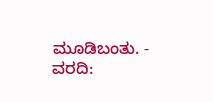ಮೂಡಿಬಂತು. - ವರದಿ: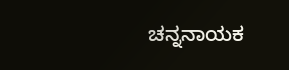ಚನ್ನನಾಯಕ